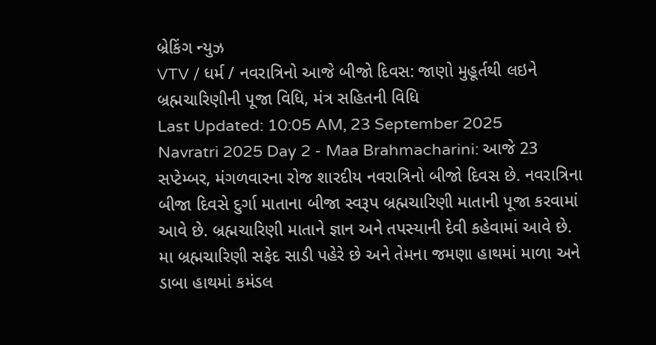બ્રેકિંગ ન્યુઝ
VTV / ધર્મ / નવરાત્રિનો આજે બીજો દિવસ: જાણો મુહૂર્તથી લઇને બ્રહ્મચારિણીની પૂજા વિધિ, મંત્ર સહિતની વિધિ
Last Updated: 10:05 AM, 23 September 2025
Navratri 2025 Day 2 - Maa Brahmacharini: આજે 23 સપ્ટેમ્બર, મંગળવારના રોજ શારદીય નવરાત્રિનો બીજો દિવસ છે. નવરાત્રિના બીજા દિવસે દુર્ગા માતાના બીજા સ્વરૂપ બ્રહ્મચારિણી માતાની પૂજા કરવામાં આવે છે. બ્રહ્મચારિણી માતાને જ્ઞાન અને તપસ્યાની દેવી કહેવામાં આવે છે. મા બ્રહ્મચારિણી સફેદ સાડી પહેરે છે અને તેમના જમણા હાથમાં માળા અને ડાબા હાથમાં કમંડલ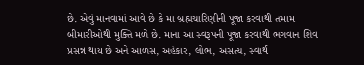છે. એવું માનવામાં આવે છે કે મા બ્રહ્મચારિણીની પૂજા કરવાથી તમામ બીમારીઓથી મુક્તિ મળે છે. માના આ સ્વરૂપની પૂજા કરવાથી ભગવાન શિવ પ્રસન્ન થાય છે અને આળસ, અહંકાર, લોભ, અસત્ય, સ્વાર્થ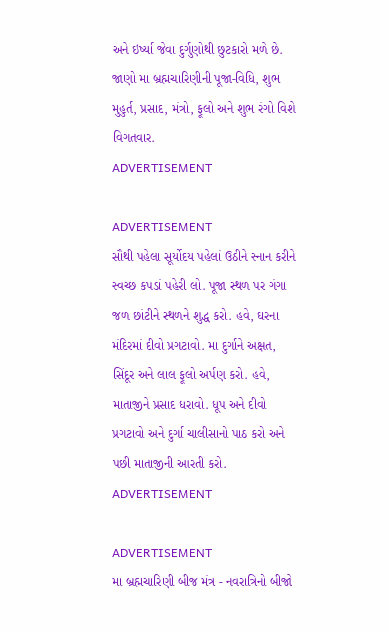અને ઇર્ષ્યા જેવા દુર્ગુણોથી છુટકારો મળે છે. જાણો મા બ્રહ્મચારિણીની પૂજા-વિધિ, શુભ મુહુર્ત, પ્રસાદ, મંત્રો, ફૂલો અને શુભ રંગો વિશે વિગતવાર.
ADVERTISEMENT

ADVERTISEMENT
સૌથી પહેલા સૂર્યોદય પહેલાં ઉઠીને સ્નાન કરીને સ્વચ્છ કપડાં પહેરી લો. પૂજા સ્થળ પર ગંગા જળ છાંટીને સ્થળને શુદ્ધ કરો. હવે, ઘરના મંદિરમાં દીવો પ્રગટાવો. મા દુર્ગાને અક્ષત, સિંદૂર અને લાલ ફૂલો અર્પણ કરો. હવે, માતાજીને પ્રસાદ ધરાવો. ધૂપ અને દીવો પ્રગટાવો અને દુર્ગા ચાલીસાનો પાઠ કરો અને પછી માતાજીની આરતી કરો.
ADVERTISEMENT

ADVERTISEMENT
મા બ્રહ્મચારિણી બીજ મંત્ર - નવરાત્રિનો બીજો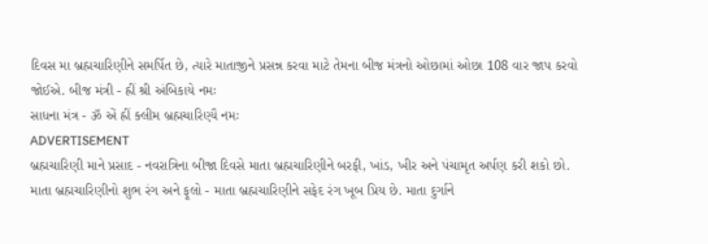દિવસ મા બ્રહ્મચારિણીને સમર્પિત છે, ત્યારે માતાજીને પ્રસન્ન કરવા માટે તેમના બીજ મંત્રનો ઓછામાં ઓછા 108 વાર જાપ કરવો જોઈએ. બીજ મંત્રી - હ્રીં શ્રી અંબિકાયે નમઃ
સાધના મંત્ર - ૐ એં હ્રીં ક્લીમ બ્રહ્મચારિણ્યૈ નમઃ
ADVERTISEMENT
બ્રહ્મચારિણી માને પ્રસાદ - નવરાત્રિના બીજા દિવસે માતા બ્રહ્મચારિણીને બરફી, ખાંડ, ખીર અને પંચામૃત અર્પણ કરી શકો છો.
માતા બ્રહ્મચારિણીનો શુભ રંગ અને ફૂલો - માતા બ્રહ્મચારિણીને સફેદ રંગ ખૂબ પ્રિય છે. માતા દુર્ગાને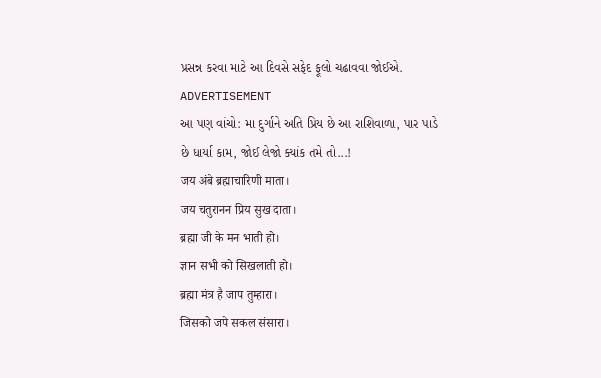પ્રસન્ન કરવા માટે આ દિવસે સફેદ ફૂલો ચઢાવવા જોઈએ.
ADVERTISEMENT
આ પણ વાંચો: મા દુર્ગાને અતિ પ્રિય છે આ રાશિવાળા, પાર પાડે છે ધાર્યા કામ, જોઈ લેજો ક્યાંક તમે તો...!
जय अंबे ब्रह्माचारिणी माता।
जय चतुरानन प्रिय सुख दाता।
ब्रह्मा जी के मन भाती हो।
ज्ञान सभी को सिखलाती हो।
ब्रह्मा मंत्र है जाप तुम्हारा।
जिसको जपे सकल संसारा।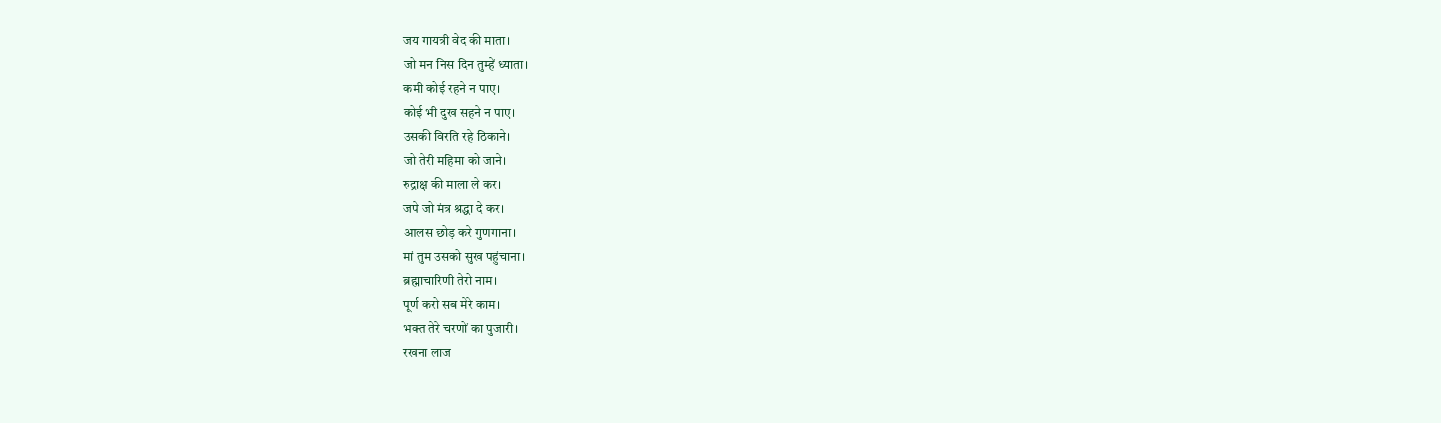जय गायत्री वेद की माता।
जो मन निस दिन तुम्हें ध्याता।
कमी कोई रहने न पाए।
कोई भी दुख सहने न पाए।
उसकी विरति रहे ठिकाने।
जो तेरी महिमा को जाने।
रुद्राक्ष की माला ले कर।
जपे जो मंत्र श्रद्धा दे कर।
आलस छोड़ करे गुणगाना।
मां तुम उसको सुख पहुंचाना।
ब्रह्माचारिणी तेरो नाम।
पूर्ण करो सब मेरे काम।
भक्त तेरे चरणों का पुजारी।
रखना लाज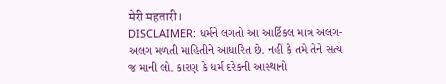मेरी महतारी।
DISCLAIMER: ધર્મને લગતો આ આર્ટિકલ માત્ર અલગ-અલગ મળતી માહિતીને આધારિત છે. નહીં કે તમે તેને સત્ય જ માની લો. કારણ કે ધર્મ દરેકની આસ્થાનો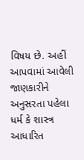વિષય છે. અહીં આપવામાં આવેલી જાણકારીને અનુસરતા પહેલા ધર્મ કે શાસ્ત્ર આધારિત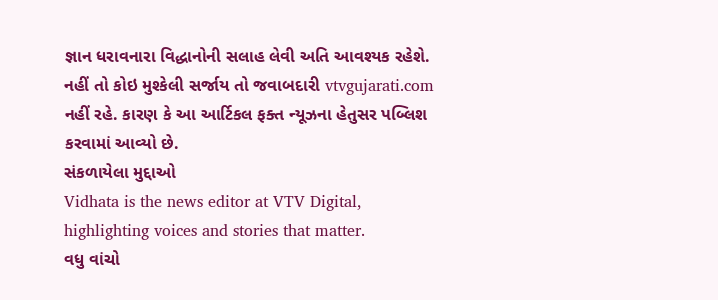જ્ઞાન ધરાવનારા વિદ્ધાનોની સલાહ લેવી અતિ આવશ્યક રહેશે. નહીં તો કોઇ મુશ્કેલી સર્જાય તો જવાબદારી vtvgujarati.com નહીં રહે. કારણ કે આ આર્ટિકલ ફક્ત ન્યૂઝના હેતુસર પબ્લિશ કરવામાં આવ્યો છે.
સંકળાયેલા મુદ્દાઓ
Vidhata is the news editor at VTV Digital, highlighting voices and stories that matter.
વધુ વાંચો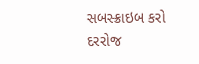સબસ્ક્રાઇબ કરો
દરરોજ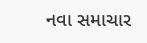નવા સમાચાર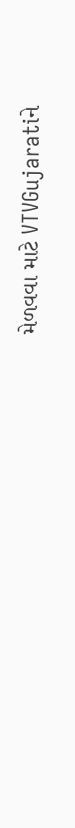મેળવવા માટે VTVGujaratiને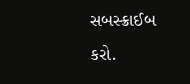સબસ્ક્રાઈબ કરો.